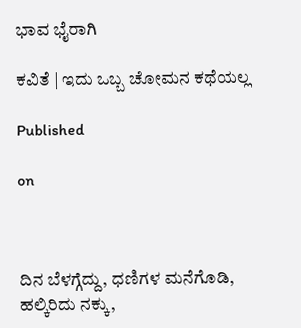ಭಾವ ಭೈರಾಗಿ

ಕವಿತೆ | ಇದು ಒಬ್ಬ ಚೋಮನ ಕಥೆಯಲ್ಲ

Published

on



ದಿನ ಬೆಳಗ್ಗೆದ್ದು, ಧಣಿಗಳ ಮನೆಗೊಡಿ,
ಹಲ್ಕಿರಿದು ನಕ್ಕು,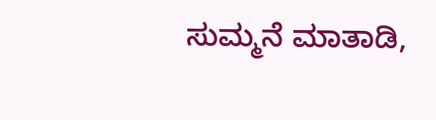ಸುಮ್ಮನೆ ಮಾತಾಡಿ,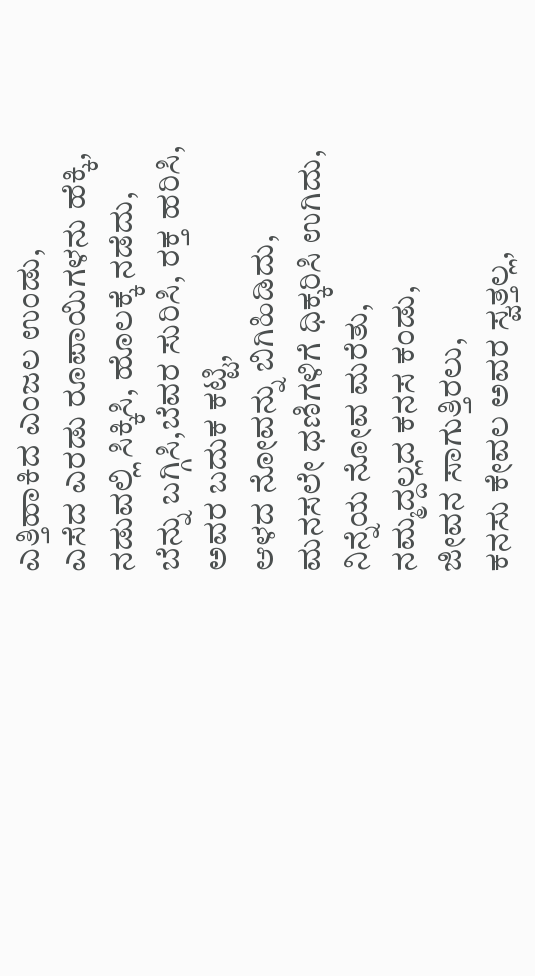ಎತ್ತಿಹಾಕಿದ ಎಂಜಲ ಉಂಡು,
ಎಸೆದ ಎರಡು ರೂಪಾಯಿಗಳನು ಹೆಕ್ಕಿ,
ನಡುವಲ್ಲಿ ಸಿಕ್ಕಿಸಿ, ಹೊಲಕ್ಕೆ ನಡೆದು,
ಬೆನ್ನು ಬಗ್ಗಿಸಿ,ಬೆವರ ಸುರಿಸಿ, ರಕ್ತ ಹರಿಸಿ,
ಅವರ ಬದುಕ ಕಟ್ಟಿ,
ಆಳದ ನೋವನ್ನು ಬಿಗಿಹಿಡಿದು,
ಮನಸಲೇ ಧಣಿಗಳಿಗೆ ಧಿಕ್ಕರಿಸಿ ಉಗಿದು,
ನಿನ್ನೆಯ ನೋವ ಮರೆತು,
ನಮ್ಮದ್ದಲ್ಲದ ಕನಸ ಕಂಡು,
ಜೀವನ ಸಾಗುತ್ತಿರಲು,
ಕನಸು ಕೇವಲ ಅವರ ಸ್ವತ್ತಲ್ಲ,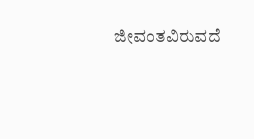ಜೀವಂತವಿರುವದೆ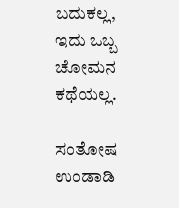ಬದುಕಲ್ಲ,
ಇದು ಒಬ್ಬ ಚೋಮನ ಕಥೆಯಲ್ಲ.

ಸಂತೋಷ ಉಂಡಾಡಿ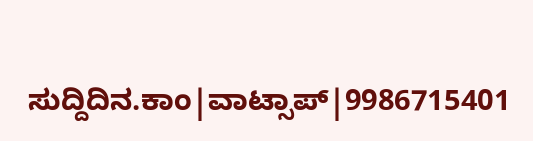ಸುದ್ದಿದಿನ.ಕಾಂ|ವಾಟ್ಸಾಪ್|9986715401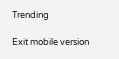Trending

Exit mobile version